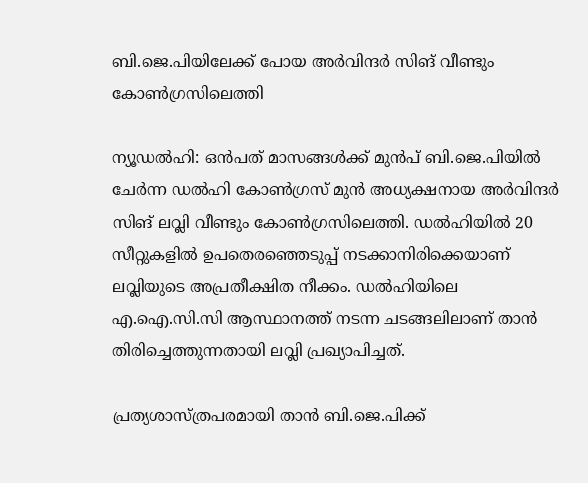ബി.ജെ.പിയിലേക്ക് പോയ അര്‍വിന്ദര്‍ സിങ് വീണ്ടും കോണ്‍ഗ്രസിലെത്തി

ന്യൂഡല്‍ഹി: ഒന്‍പത് മാസങ്ങള്‍ക്ക് മുന്‍പ് ബി.ജെ.പിയില്‍ ചേര്‍ന്ന ഡല്‍ഹി കോണ്‍ഗ്രസ് മുന്‍ അധ്യക്ഷനായ അര്‍വിന്ദര്‍ സിങ് ലവ്ലി വീണ്ടും കോണ്‍ഗ്രസിലെത്തി. ഡല്‍ഹിയില്‍ 20 സീറ്റുകളില്‍ ഉപതെരഞ്ഞെടുപ്പ് നടക്കാനിരിക്കെയാണ് ലവ്ലിയുടെ അപ്രതീക്ഷിത നീക്കം. ഡല്‍ഹിയിലെ എ.ഐ.സി.സി ആസ്ഥാനത്ത് നടന്ന ചടങ്ങലിലാണ് താന്‍ തിരിച്ചെത്തുന്നതായി ലവ്ലി പ്രഖ്യാപിച്ചത്.

പ്രത്യശാസ്ത്രപരമായി താന്‍ ബി.ജെ.പിക്ക്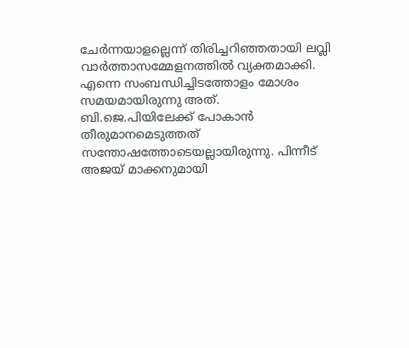ചേര്‍ന്നയാളല്ലെന്ന് തിരിച്ചറിഞ്ഞതായി ലവ്ലി വാര്‍ത്താസമ്മേളനത്തില്‍ വ്യക്തമാക്കി. എന്നെ സംബന്ധിച്ചിടത്തോളം മോശം സമയമായിരുന്നു അത്. ബി.ജെ.പിയിലേക്ക് പോകാന്‍ തീരുമാനമെടുത്തത് സന്തോഷത്തോടെയല്ലായിരുന്നു. പിന്നീട് അജയ് മാക്കനുമായി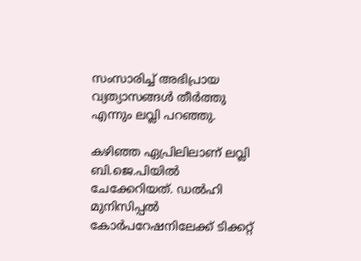സംസാരിച്ച്‌ അഭിപ്രായ വ്യത്യാസങ്ങള്‍ തീര്‍ത്തു എന്നും ലവ്ലി പറഞ്ഞു.

കഴിഞ്ഞ ഏപ്രിലിലാണ് ലവ്ലി ബി.ജെ.പിയില്‍ ചേക്കേറിയത്. ഡല്‍ഹി മുനിസിപ്പല്‍ കോര്‍പറേഷനിലേക്ക് ടിക്കറ്റ്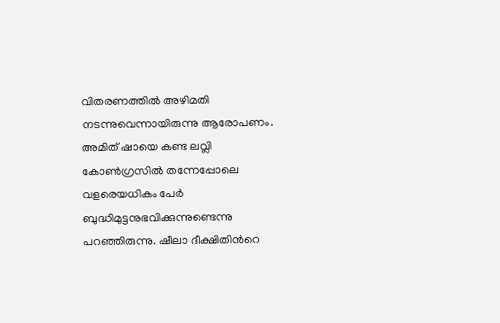വിതരണത്തില്‍ അഴിമതി നടന്നുവെന്നായിരുന്നു ആരോപണം. അമിത് ഷായെ കണ്ട ലവ്ലി കോണ്‍ഗ്രസില്‍ തന്നേപ്പോലെ വളരെയധികം പേര്‍ ബുദ്ധിമുട്ടനുഭവിക്കുന്നുണ്ടെന്നു പറഞ്ഞിരുന്നു. ഷീലാ ദീക്ഷിതിന്‍റെ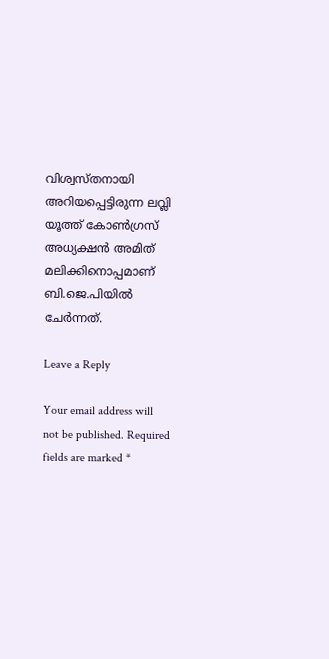വിശ്വസ്തനായി അറിയപ്പെട്ടിരുന്ന ലവ്ലി യൂത്ത് കോണ്‍ഗ്രസ് അധ്യക്ഷന്‍ അമിത് മലിക്കിനൊപ്പമാണ് ബി.ജെ.പിയില്‍ ചേര്‍ന്നത്.

Leave a Reply

Your email address will not be published. Required fields are marked *